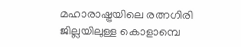മഹാരാഷ്ട്രയിലെ രത്നഗിരി ജില്ലയിലുള്ള കൊളാമ്പെ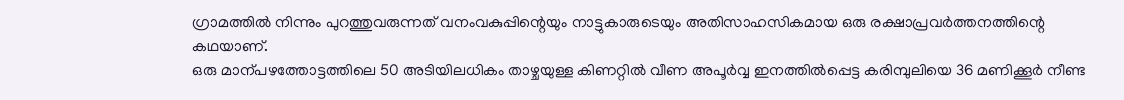ഗ്രാമത്തിൽ നിന്നും പുറത്തുവരുന്നത് വനംവകുപ്പിന്റെയും നാട്ടുകാരുടെയും അതിസാഹസികമായ ഒരു രക്ഷാപ്രവർത്തനത്തിന്റെ കഥയാണ്.
ഒരു മാന്പഴത്തോട്ടത്തിലെ 50 അടിയിലധികം താഴ്ചയുള്ള കിണറ്റിൽ വീണ അപൂർവ്വ ഇനത്തിൽപ്പെട്ട കരിമ്പുലിയെ 36 മണിക്കൂർ നീണ്ട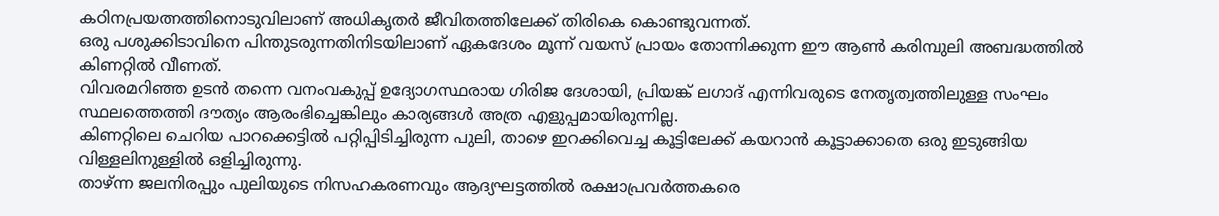കഠിനപ്രയത്നത്തിനൊടുവിലാണ് അധികൃതർ ജീവിതത്തിലേക്ക് തിരികെ കൊണ്ടുവന്നത്.
ഒരു പശുക്കിടാവിനെ പിന്തുടരുന്നതിനിടയിലാണ് ഏകദേശം മൂന്ന് വയസ് പ്രായം തോന്നിക്കുന്ന ഈ ആൺ കരിമ്പുലി അബദ്ധത്തിൽ കിണറ്റിൽ വീണത്.
വിവരമറിഞ്ഞ ഉടൻ തന്നെ വനംവകുപ്പ് ഉദ്യോഗസ്ഥരായ ഗിരിജ ദേശായി, പ്രിയങ്ക് ലഗാദ് എന്നിവരുടെ നേതൃത്വത്തിലുള്ള സംഘം സ്ഥലത്തെത്തി ദൗത്യം ആരംഭിച്ചെങ്കിലും കാര്യങ്ങൾ അത്ര എളുപ്പമായിരുന്നില്ല.
കിണറ്റിലെ ചെറിയ പാറക്കെട്ടിൽ പറ്റിപ്പിടിച്ചിരുന്ന പുലി, താഴെ ഇറക്കിവെച്ച കൂട്ടിലേക്ക് കയറാൻ കൂട്ടാക്കാതെ ഒരു ഇടുങ്ങിയ വിള്ളലിനുള്ളിൽ ഒളിച്ചിരുന്നു.
താഴ്ന്ന ജലനിരപ്പും പുലിയുടെ നിസഹകരണവും ആദ്യഘട്ടത്തിൽ രക്ഷാപ്രവർത്തകരെ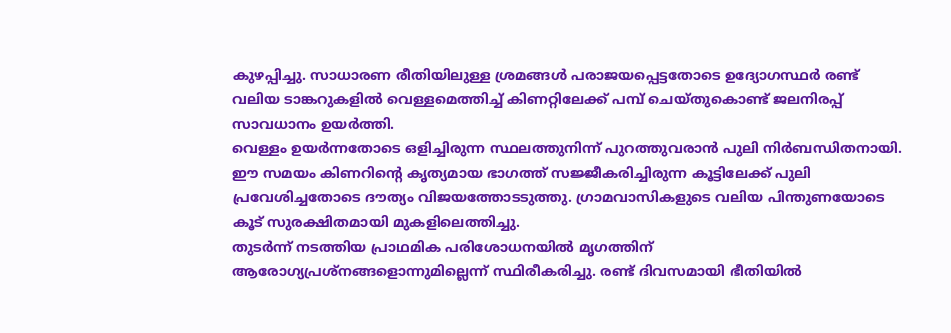കുഴപ്പിച്ചു. സാധാരണ രീതിയിലുള്ള ശ്രമങ്ങൾ പരാജയപ്പെട്ടതോടെ ഉദ്യോഗസ്ഥർ രണ്ട് വലിയ ടാങ്കറുകളിൽ വെള്ളമെത്തിച്ച് കിണറ്റിലേക്ക് പമ്പ് ചെയ്തുകൊണ്ട് ജലനിരപ്പ് സാവധാനം ഉയർത്തി.
വെള്ളം ഉയർന്നതോടെ ഒളിച്ചിരുന്ന സ്ഥലത്തുനിന്ന് പുറത്തുവരാൻ പുലി നിർബന്ധിതനായി.
ഈ സമയം കിണറിന്റെ കൃത്യമായ ഭാഗത്ത് സജ്ജീകരിച്ചിരുന്ന കൂട്ടിലേക്ക് പുലി പ്രവേശിച്ചതോടെ ദൗത്യം വിജയത്തോടടുത്തു. ഗ്രാമവാസികളുടെ വലിയ പിന്തുണയോടെ കൂട് സുരക്ഷിതമായി മുകളിലെത്തിച്ചു.
തുടർന്ന് നടത്തിയ പ്രാഥമിക പരിശോധനയിൽ മൃഗത്തിന് ആരോഗ്യപ്രശ്നങ്ങളൊന്നുമില്ലെന്ന് സ്ഥിരീകരിച്ചു. രണ്ട് ദിവസമായി ഭീതിയിൽ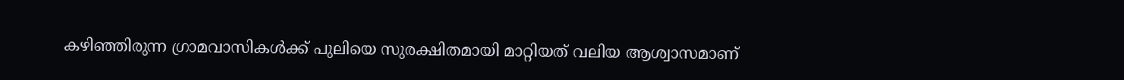കഴിഞ്ഞിരുന്ന ഗ്രാമവാസികൾക്ക് പുലിയെ സുരക്ഷിതമായി മാറ്റിയത് വലിയ ആശ്വാസമാണ്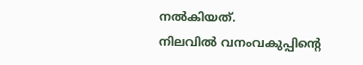നൽകിയത്.
നിലവിൽ വനംവകുപ്പിന്റെ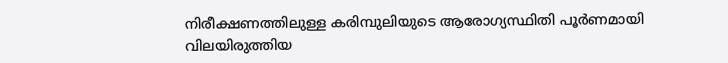നിരീക്ഷണത്തിലുള്ള കരിമ്പുലിയുടെ ആരോഗ്യസ്ഥിതി പൂർണമായി വിലയിരുത്തിയ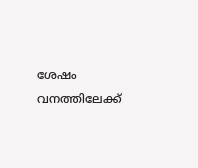ശേഷം വനത്തിലേക്ക്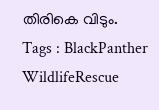തിരികെ വിടും.
Tags : BlackPanther WildlifeRescue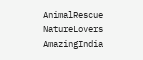AnimalRescue NatureLovers AmazingIndia